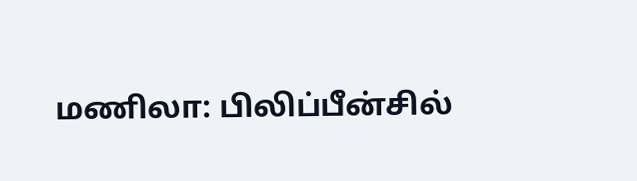மணிலா: பிலிப்பீன்சில்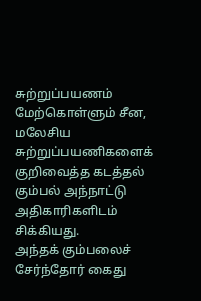சுற்றுப்பயணம் மேற்கொள்ளும் சீன, மலேசிய சுற்றுப்பயணிகளைக் குறிவைத்த கடத்தல் கும்பல் அந்நாட்டு அதிகாரிகளிடம் சிக்கியது.
அந்தக் கும்பலைச் சேர்ந்தோர் கைது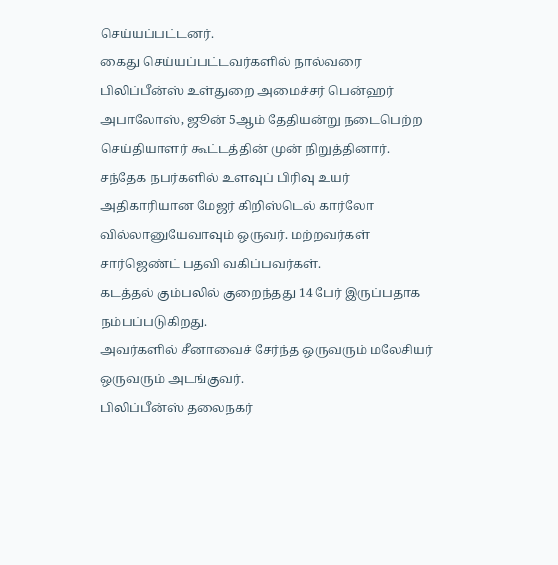செய்யப்பட்டனர்.
கைது செய்யப்பட்டவர்களில் நால்வரை பிலிப்பீன்ஸ் உள்துறை அமைச்சர் பென்ஹர் அபாலோஸ், ஜூன் 5ஆம் தேதியன்று நடைபெற்ற செய்தியாளர் கூட்டத்தின் முன் நிறுத்தினார்.
சந்தேக நபர்களில் உளவுப் பிரிவு உயர் அதிகாரியான மேஜர் கிறிஸ்டெல் கார்லோ வில்லானுயேவாவும் ஒருவர். மற்றவர்கள் சார்ஜெண்ட் பதவி வகிப்பவர்கள்.
கடத்தல் கும்பலில் குறைந்தது 14 பேர் இருப்பதாக நம்பப்படுகிறது.
அவர்களில் சீனாவைச் சேர்ந்த ஒருவரும் மலேசியர் ஒருவரும் அடங்குவர்.
பிலிப்பீன்ஸ் தலைநகர்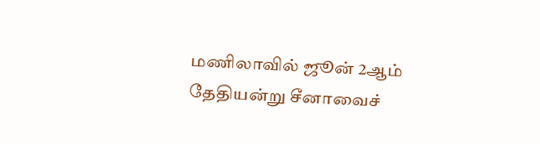மணிலாவில் ஜூன் 2ஆம் தேதியன்று சீனாவைச்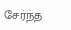சேர்ந்த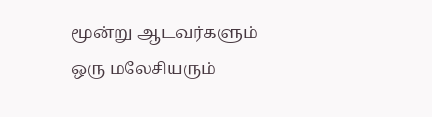மூன்று ஆடவர்களும் ஒரு மலேசியரும்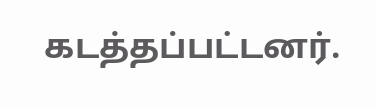கடத்தப்பட்டனர்.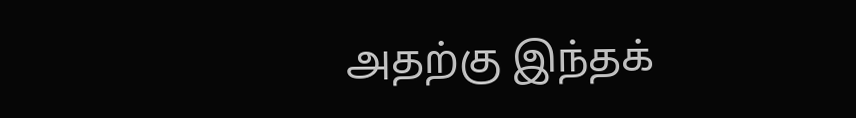அதற்கு இந்தக்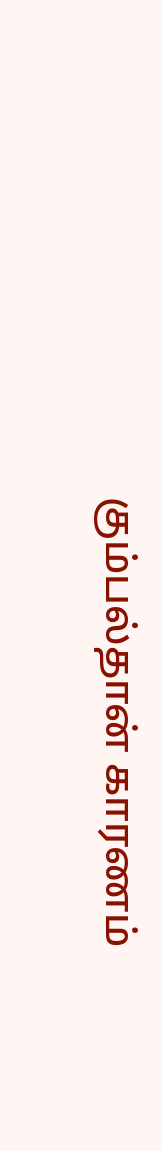கும்பல்தான் காரணம்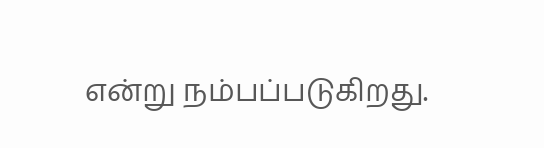என்று நம்பப்படுகிறது.